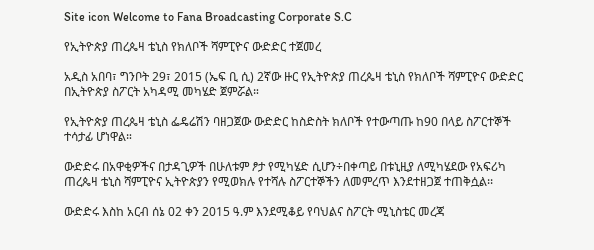Site icon Welcome to Fana Broadcasting Corporate S.C

የኢትዮጵያ ጠረጴዛ ቴኒስ የክለቦች ሻምፒዮና ውድድር ተጀመረ

አዲስ አበባ፣ ግንቦት 29፣ 2015 (ኤፍ ቢ ሲ) 2ኛው ዙር የኢትዮጵያ ጠረጴዛ ቴኒስ የክለቦች ሻምፒዮና ውድድር በኢትዮጵያ ስፖርት አካዳሚ መካሄድ ጀምሯል።

የኢትዮጵያ ጠረጴዛ ቴኒስ ፌዴሬሽን ባዘጋጀው ውድድር ከስድስት ክለቦች የተውጣጡ ከ90 በላይ ስፖርተኞች ተሳታፊ ሆነዋል።

ውድድሩ በአዋቂዎችና በታዳጊዎች በሁለቱም ፆታ የሚካሄድ ሲሆን÷በቀጣይ በቱኒዚያ ለሚካሄደው የአፍሪካ ጠረጴዛ ቴኒስ ሻምፒዮና ኢትዮጵያን የሚወክሉ የተሻሉ ስፖርተኞችን ለመምረጥ እንደተዘጋጀ ተጠቅሷል፡፡

ውድድሩ እስከ አርብ ሰኔ 02 ቀን 2015 ዓ.ም እንደሚቆይ የባህልና ስፖርት ሚኒስቴር መረጃ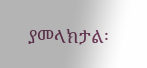ያመላክታል፡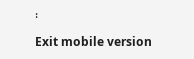፡

Exit mobile version